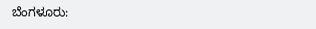ಬೆಂಗಳೂರು: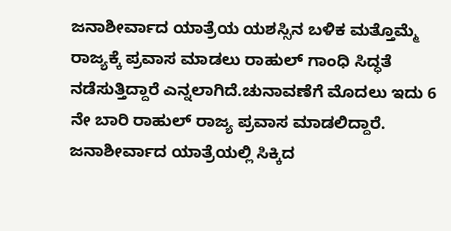ಜನಾಶೀರ್ವಾದ ಯಾತ್ರೆಯ ಯಶಸ್ಸಿನ ಬಳಿಕ ಮತ್ತೊಮ್ಮೆ ರಾಜ್ಯಕ್ಕೆ ಪ್ರವಾಸ ಮಾಡಲು ರಾಹುಲ್ ಗಾಂಧಿ ಸಿದ್ಧತೆ ನಡೆಸುತ್ತಿದ್ದಾರೆ ಎನ್ನಲಾಗಿದೆ.ಚುನಾವಣೆಗೆ ಮೊದಲು ಇದು 6 ನೇ ಬಾರಿ ರಾಹುಲ್ ರಾಜ್ಯ ಪ್ರವಾಸ ಮಾಡಲಿದ್ದಾರೆ. ಜನಾಶೀರ್ವಾದ ಯಾತ್ರೆಯಲ್ಲಿ ಸಿಕ್ಕಿದ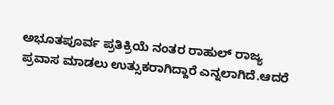ಅಭೂತಪೂರ್ವ ಪ್ರತಿಕ್ರಿಯೆ ನಂತರ ರಾಹುಲ್ ರಾಜ್ಯ ಪ್ರವಾಸ ಮಾಡಲು ಉತ್ಸುಕರಾಗಿದ್ದಾರೆ ಎನ್ನಲಾಗಿದೆ.ಆದರೆ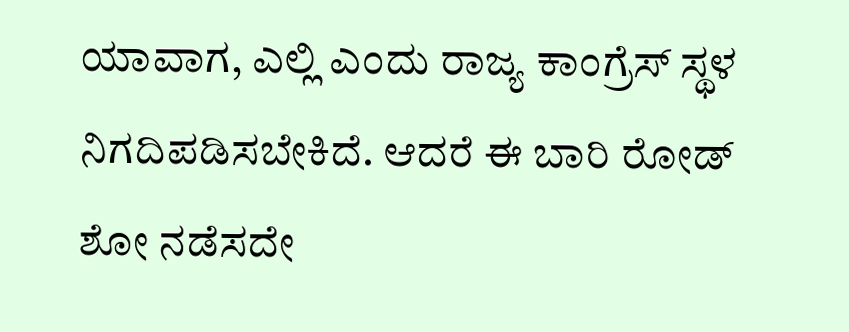ಯಾವಾಗ, ಎಲ್ಲಿ ಎಂದು ರಾಜ್ಯ ಕಾಂಗ್ರೆಸ್ ಸ್ಥಳ ನಿಗದಿಪಡಿಸಬೇಕಿದೆ. ಆದರೆ ಈ ಬಾರಿ ರೋಡ್ ಶೋ ನಡೆಸದೇ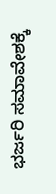ಭರ್ಜರಿ ಸಮಾವೇಶಕ್ಕೆ